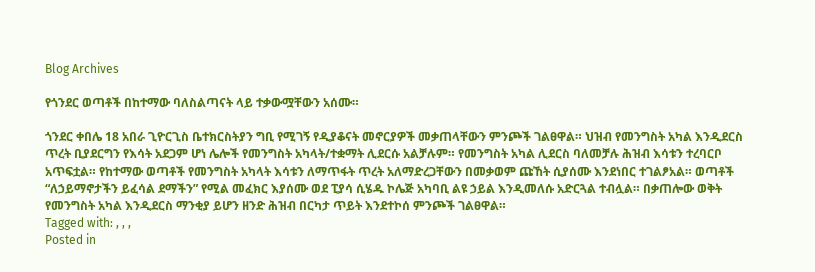Blog Archives

የጎንደር ወጣቶች በከተማው ባለስልጣናት ላይ ተቃውሟቸውን አሰሙ።

ጎንደር ቀበሌ 18 አበራ ጊዮርጊስ ቤተክርስትያን ግቢ የሚገኝ የዲያቆናት መኖርያዎች መቃጠላቸውን ምንጮች ገልፀዋል። ህዝብ የመንግስት አካል እንዲደርስ ጥረት ቢያደርግን የእሳት አደጋም ሆነ ሌሎች የመንግስት አካላት/ተቋማት ሊደርሱ አልቻሉም። የመንግስት አካል ሊደርስ ባለመቻሉ ሕዝብ እሳቱን ተረባርቦ አጥፍቷል። የከተማው ወጣቶች የመንግስት አካላት እሳቱን ለማጥፋት ጥረት አለማድረጋቸውን በመቃወም ጩኸት ሲያሰሙ እንደነበር ተገልፆአል። ወጣቶች “ለኃይማኖታችን ይፈሳል ደማችን” የሚል መፈክር እያሰሙ ወደ ፒያሳ ሲሄዱ ኮሌጅ አካባቢ ልዩ ኃይል እንዲመለሱ አድርጓል ተብሏል። በቃጠሎው ወቅት የመንግስት አካል እንዲደርስ ማንቂያ ይሆን ዘንድ ሕዝብ በርካታ ጥይት እንደተኮሰ ምንጮች ገልፀዋል።
Tagged with: , , ,
Posted in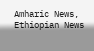Amharic News, Ethiopian News